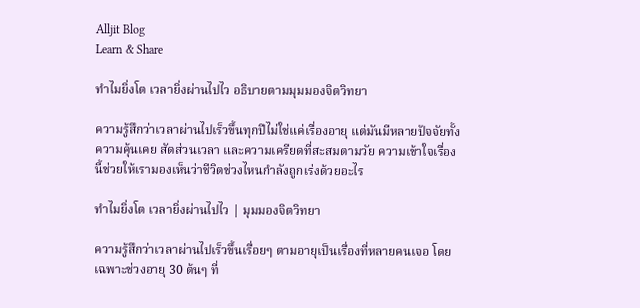Alljit Blog
Learn & Share

ทำไมยิ่งโต เวลายิ่งผ่านไปไว อธิบายตามมุมมองจิตวิทยา

ความรู้สึกว่าเวลาผ่านไปเร็วขึ้นทุกปีไม่ใช่แค่เรื่องอายุ แต่มันมีหลายปัจจัยทั้งความคุ้นเคย สัดส่วนเวลา และความเครียดที่สะสมตามวัย ความเข้าใจเรื่องนี้ช่วยให้เรามองเห็นว่าชีวิตช่วงไหนกำลังถูกเร่งด้วยอะไร

ทำไมยิ่งโต เวลายิ่งผ่านไปไว | มุมมองจิตวิทยา

ความรู้สึกว่าเวลาผ่านไปเร็วขึ้นเรื่อยๆ ตามอายุเป็นเรื่องที่หลายคนเจอ โดยเฉพาะช่วงอายุ 30 ต้นๆ ที่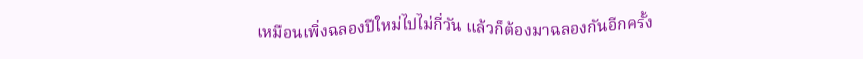เหมือนเพิ่งฉลองปีใหม่ไปไม่กี่วัน แล้วก็ต้องมาฉลองกันอีกครั้ง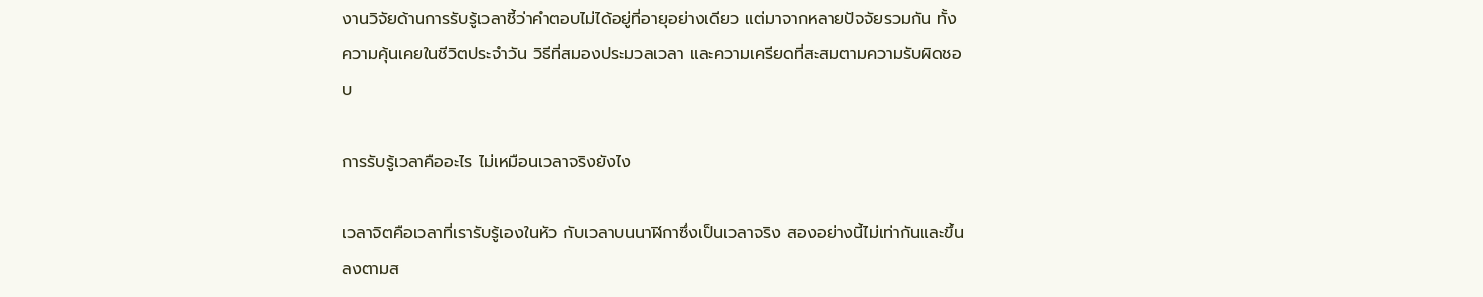งานวิจัยด้านการรับรู้เวลาชี้ว่าคำตอบไม่ได้อยู่ที่อายุอย่างเดียว แต่มาจากหลายปัจจัยรวมกัน ทั้งความคุ้นเคยในชีวิตประจำวัน วิธีที่สมองประมวลเวลา และความเครียดที่สะสมตามความรับผิดชอบ

การรับรู้เวลาคืออะไร ไม่เหมือนเวลาจริงยังไง

เวลาจิตคือเวลาที่เรารับรู้เองในหัว กับเวลาบนนาฬิกาซึ่งเป็นเวลาจริง สองอย่างนี้ไม่เท่ากันและขึ้นลงตามส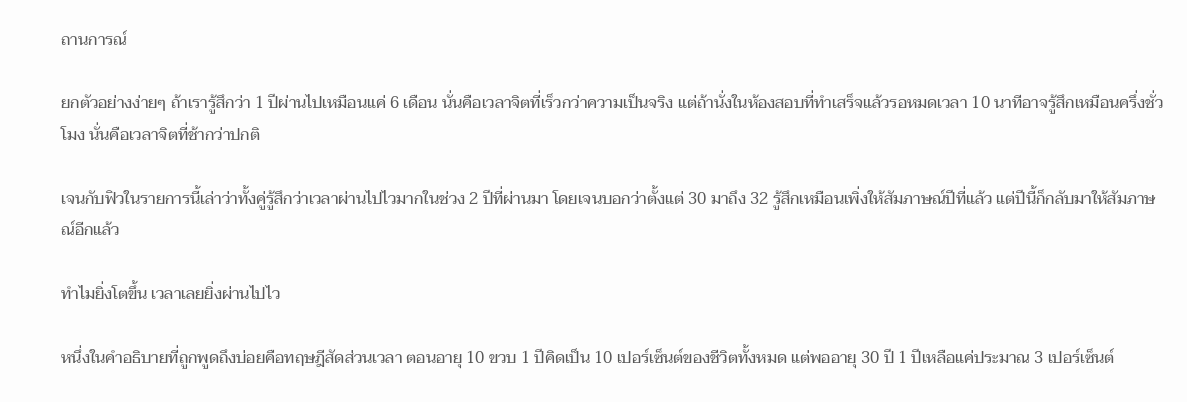ถานการณ์

ยกตัวอย่างง่ายๆ ถ้าเรารู้สึกว่า 1 ปีผ่านไปเหมือนแค่ 6 เดือน นั่นคือเวลาจิตที่เร็วกว่าความเป็นจริง แต่ถ้านั่งในห้องสอบที่ทำเสร็จแล้วรอหมดเวลา 10 นาทีอาจรู้สึกเหมือนครึ่งชั่วโมง นั่นคือเวลาจิตที่ช้ากว่าปกติ

เจนกับฟิวในรายการนี้เล่าว่าทั้งคู่รู้สึกว่าเวลาผ่านไปไวมากในช่วง 2 ปีที่ผ่านมา โดยเจนบอกว่าตั้งแต่ 30 มาถึง 32 รู้สึกเหมือนเพิ่งให้สัมภาษณ์ปีที่แล้ว แต่ปีนี้ก็กลับมาให้สัมภาษณ์อีกแล้ว

ทำไมยิ่งโตขึ้น เวลาเลยยิ่งผ่านไปไว

หนึ่งในคำอธิบายที่ถูกพูดถึงบ่อยคือทฤษฎีสัดส่วนเวลา ตอนอายุ 10 ขวบ 1 ปีคิดเป็น 10 เปอร์เซ็นต์ของชีวิตทั้งหมด แต่พออายุ 30 ปี 1 ปีเหลือแค่ประมาณ 3 เปอร์เซ็นต์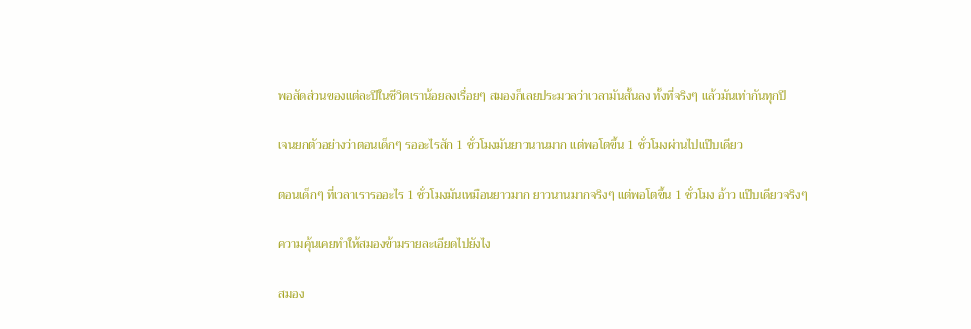พอสัดส่วนของแต่ละปีในชีวิตเราน้อยลงเรื่อยๆ สมองก็เลยประมวลว่าเวลามันสั้นลง ทั้งที่จริงๆ แล้วมันเท่ากันทุกปี

เจนยกตัวอย่างว่าตอนเด็กๆ รออะไรสัก 1 ชั่วโมงมันยาวนานมาก แต่พอโตขึ้น 1 ชั่วโมงผ่านไปแป๊บเดียว

ตอนเด็กๆ ที่เวลาเรารออะไร 1 ชั่วโมงมันเหมือนยาวมาก ยาวนานมากจริงๆ แต่พอโตขึ้น 1 ชั่วโมง อ้าว แป๊บเดียวจริงๆ

ความคุ้นเคยทำให้สมองข้ามรายละเอียดไปยังไง

สมอง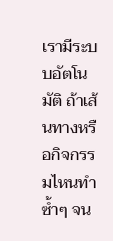เรามีระบบอัตโนมัติ ถ้าเส้นทางหรือกิจกรรมไหนทำซ้ำๆ จน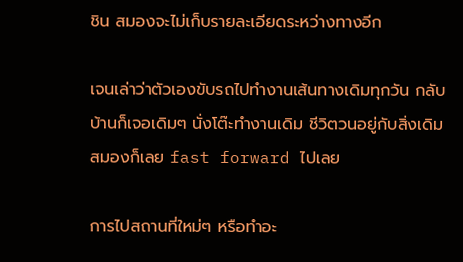ชิน สมองจะไม่เก็บรายละเอียดระหว่างทางอีก

เจนเล่าว่าตัวเองขับรถไปทำงานเส้นทางเดิมทุกวัน กลับบ้านก็เจอเดิมๆ นั่งโต๊ะทำงานเดิม ชีวิตวนอยู่กับสิ่งเดิม สมองก็เลย fast forward ไปเลย

การไปสถานที่ใหม่ๆ หรือทำอะ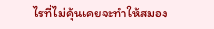ไรที่ไม่คุ้นเคยจะทำให้สมอง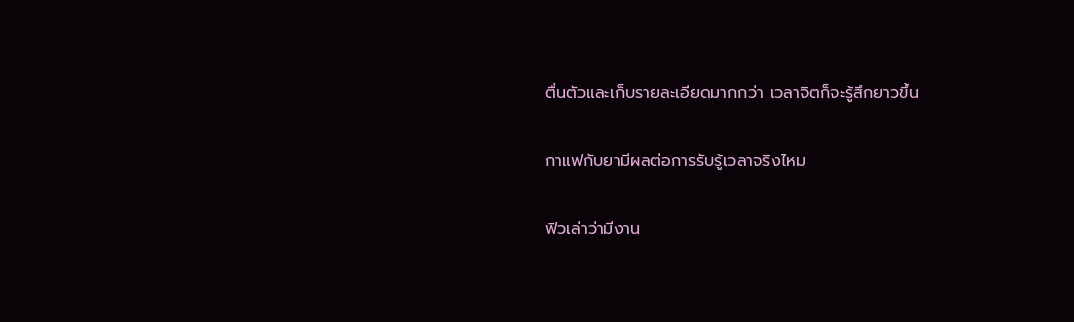ตื่นตัวและเก็บรายละเอียดมากกว่า เวลาจิตก็จะรู้สึกยาวขึ้น

กาแฟกับยามีผลต่อการรับรู้เวลาจริงไหม

ฟิวเล่าว่ามีงาน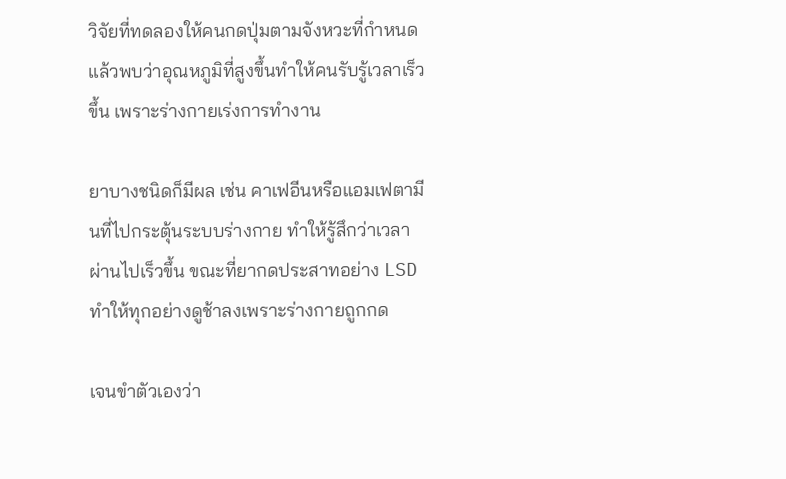วิจัยที่ทดลองให้คนกดปุ่มตามจังหวะที่กำหนด แล้วพบว่าอุณหภูมิที่สูงขึ้นทำให้คนรับรู้เวลาเร็วขึ้น เพราะร่างกายเร่งการทำงาน

ยาบางชนิดก็มีผล เช่น คาเฟอีนหรือแอมเฟตามีนที่ไปกระตุ้นระบบร่างกาย ทำให้รู้สึกว่าเวลาผ่านไปเร็วขึ้น ขณะที่ยากดประสาทอย่าง LSD ทำให้ทุกอย่างดูช้าลงเพราะร่างกายถูกกด

เจนขำตัวเองว่า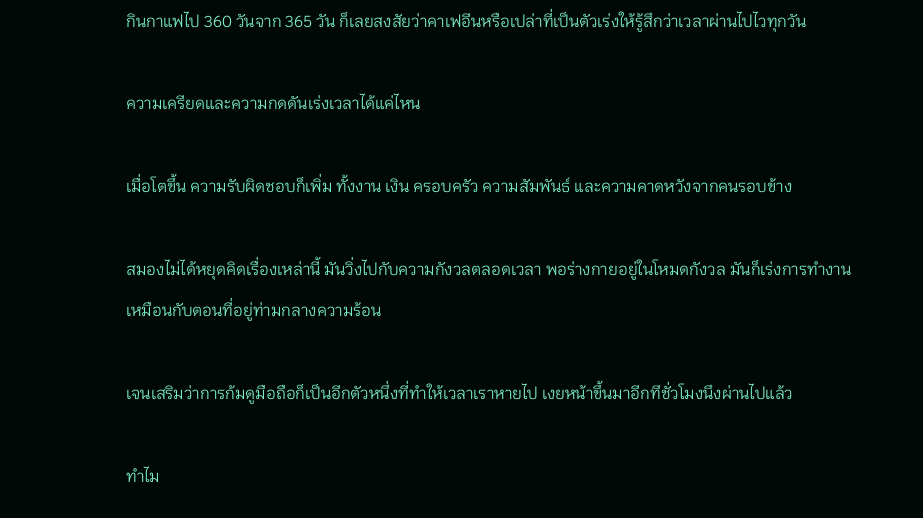กินกาแฟไป 360 วันจาก 365 วัน ก็เลยสงสัยว่าคาเฟอีนหรือเปล่าที่เป็นตัวเร่งให้รู้สึกว่าเวลาผ่านไปไวทุกวัน

ความเครียดและความกดดันเร่งเวลาได้แค่ไหน

เมื่อโตขึ้น ความรับผิดชอบก็เพิ่ม ทั้งงาน เงิน ครอบครัว ความสัมพันธ์ และความคาดหวังจากคนรอบข้าง

สมองไม่ได้หยุดคิดเรื่องเหล่านี้ มันวิ่งไปกับความกังวลตลอดเวลา พอร่างกายอยู่ในโหมดกังวล มันก็เร่งการทำงานเหมือนกับตอนที่อยู่ท่ามกลางความร้อน

เจนเสริมว่าการก้มดูมือถือก็เป็นอีกตัวหนึ่งที่ทำให้เวลาเราหายไป เงยหน้าขึ้นมาอีกทีชั่วโมงนึงผ่านไปแล้ว

ทำไม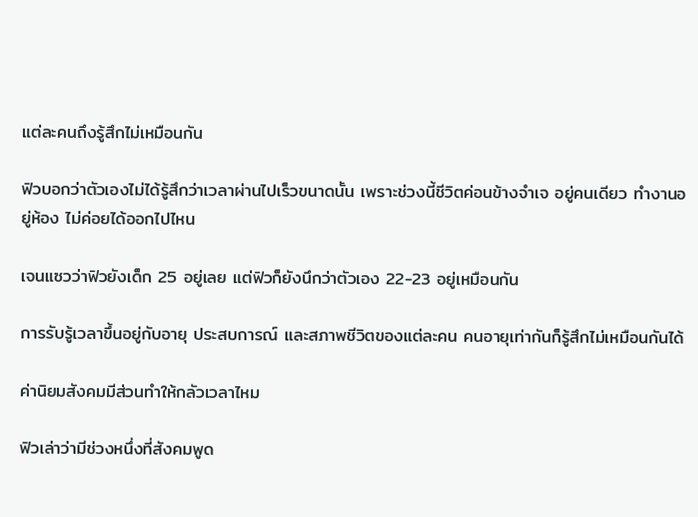แต่ละคนถึงรู้สึกไม่เหมือนกัน

ฟิวบอกว่าตัวเองไม่ได้รู้สึกว่าเวลาผ่านไปเร็วขนาดนั้น เพราะช่วงนี้ชีวิตค่อนข้างจำเจ อยู่คนเดียว ทำงานอยู่ห้อง ไม่ค่อยได้ออกไปไหน

เจนแซวว่าฟิวยังเด็ก 25 อยู่เลย แต่ฟิวก็ยังนึกว่าตัวเอง 22-23 อยู่เหมือนกัน

การรับรู้เวลาขึ้นอยู่กับอายุ ประสบการณ์ และสภาพชีวิตของแต่ละคน คนอายุเท่ากันก็รู้สึกไม่เหมือนกันได้

ค่านิยมสังคมมีส่วนทำให้กลัวเวลาไหม

ฟิวเล่าว่ามีช่วงหนึ่งที่สังคมพูด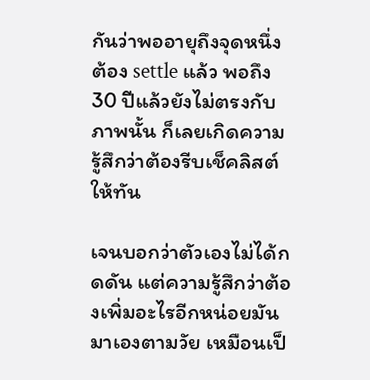กันว่าพออายุถึงจุดหนึ่งต้อง settle แล้ว พอถึง 30 ปีแล้วยังไม่ตรงกับภาพนั้น ก็เลยเกิดความรู้สึกว่าต้องรีบเช็คลิสต์ให้ทัน

เจนบอกว่าตัวเองไม่ได้กดดัน แต่ความรู้สึกว่าต้องเพิ่มอะไรอีกหน่อยมันมาเองตามวัย เหมือนเป็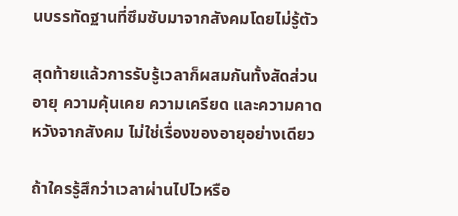นบรรทัดฐานที่ซึมซับมาจากสังคมโดยไม่รู้ตัว

สุดท้ายแล้วการรับรู้เวลาก็ผสมกันทั้งสัดส่วนอายุ ความคุ้นเคย ความเครียด และความคาดหวังจากสังคม ไม่ใช่เรื่องของอายุอย่างเดียว

ถ้าใครรู้สึกว่าเวลาผ่านไปไวหรือ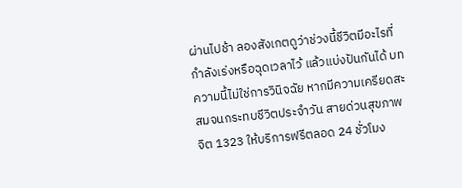ผ่านไปช้า ลองสังเกตดูว่าช่วงนี้ชีวิตมีอะไรที่กำลังเร่งหรือฉุดเวลาไว้ แล้วแบ่งปันกันได้ บทความนี้ไม่ใช่การวินิจฉัย หากมีความเครียดสะสมจนกระทบชีวิตประจำวัน สายด่วนสุขภาพจิต 1323 ให้บริการฟรีตลอด 24 ชั่วโมง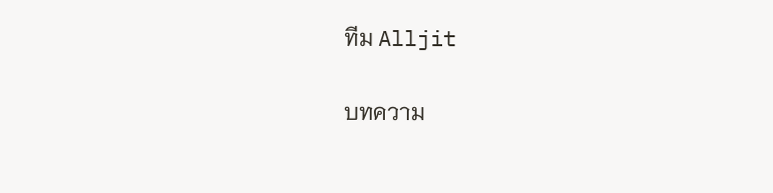ทีม Alljit

บทความ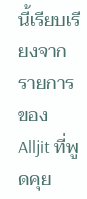นี้เรียบเรียงจากรายการของ Alljit ที่พูดคุย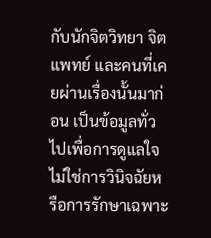กับนักจิตวิทยา จิตแพทย์ และคนที่เคยผ่านเรื่องนั้นมาก่อน เป็นข้อมูลทั่วไปเพื่อการดูแลใจ ไม่ใช่การวินิจฉัยหรือการรักษาเฉพาะ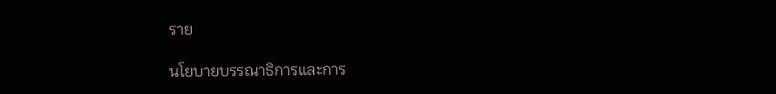ราย

นโยบายบรรณาธิการและการ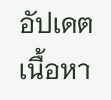อัปเดตเนื้อหา